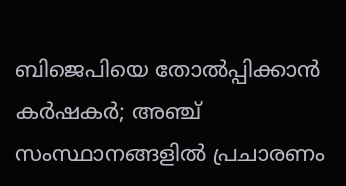ബിജെപിയെ തോല്‍പ്പിക്കാന്‍ കര്‍ഷകര്‍; അഞ്ച് സംസ്ഥാനങ്ങളില്‍ പ്രചാരണം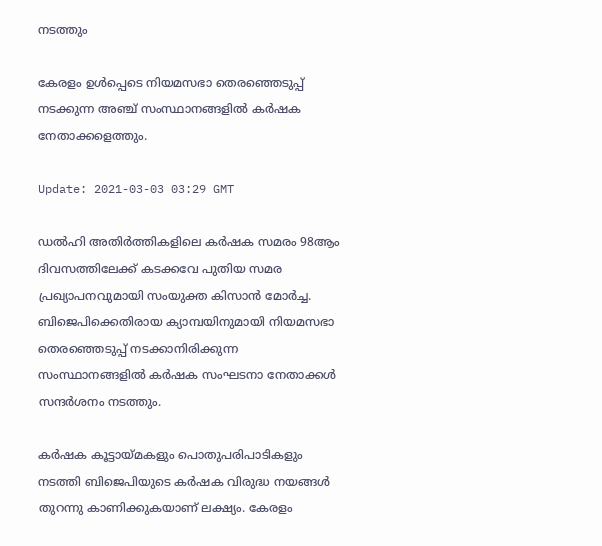നടത്തും

കേരളം ഉൾപ്പെടെ നിയമസഭാ തെരഞ്ഞെടുപ്പ് നടക്കുന്ന അഞ്ച് സംസ്ഥാനങ്ങളിൽ കര്‍ഷക നേതാക്കളെത്തും.

Update: 2021-03-03 03:29 GMT

ഡൽഹി അതിർത്തികളിലെ കര്‍ഷക സമരം 98ആം ദിവസത്തിലേക്ക് കടക്കവേ പുതിയ സമര പ്രഖ്യാപനവുമായി സംയുക്ത കിസാൻ മോർച്ച. ബിജെപിക്കെതിരായ ക്യാമ്പയിനുമായി നിയമസഭാ തെരഞ്ഞെടുപ്പ് നടക്കാനിരിക്കുന്ന സംസ്ഥാനങ്ങളിൽ കർഷക സംഘടനാ നേതാക്കൾ സന്ദർശനം നടത്തും.

കർഷക കൂട്ടായ്മകളും പൊതുപരിപാടികളും നടത്തി ബിജെപിയുടെ കർഷക വിരുദ്ധ നയങ്ങൾ തുറന്നു കാണിക്കുകയാണ് ലക്ഷ്യം. കേരളം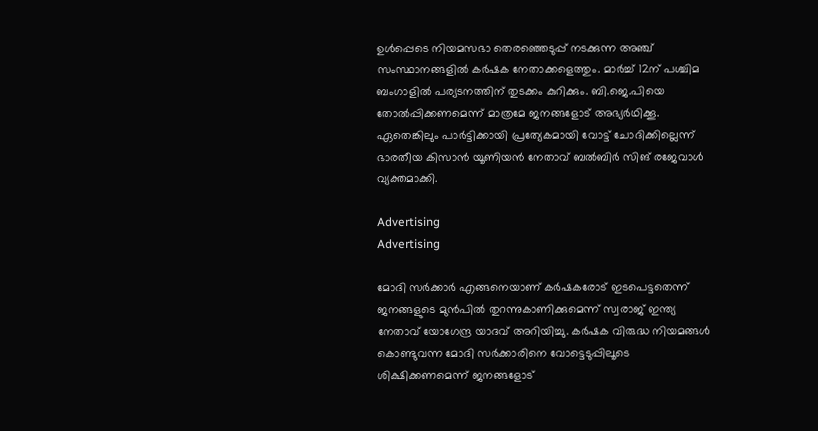ഉൾപ്പെടെ നിയമസഭാ തെരഞ്ഞെടുപ്പ് നടക്കുന്ന അഞ്ച് സംസ്ഥാനങ്ങളിൽ കര്‍ഷക നേതാക്കളെത്തും. മാർച്ച് 12ന് പശ്ചിമ ബംഗാളിൽ പര്യടനത്തിന് തുടക്കം കുറിക്കും. ബി.ജെ.പിയെ തോൽപ്പിക്കണമെന്ന് മാത്രമേ ജനങ്ങളോട് അഭ്യർഥിക്കൂ. ഏതെങ്കിലും പാർട്ടിക്കായി പ്രത്യേകമായി വോട്ട് ചോദിക്കില്ലെന്ന് ഭാരതീയ കിസാന്‍ യൂണിയന്‍ നേതാവ് ബല്‍ബിര്‍ സിങ് രജേവാള്‍ വ്യക്തമാക്കി.

Advertising
Advertising

മോദി സര്‍ക്കാര്‍ എങ്ങനെയാണ് കര്‍ഷകരോട് ഇടപെട്ടതെന്ന് ജനങ്ങളുടെ മുന്‍പില്‍ തുറന്നുകാണിക്കുമെന്ന് സ്വരാജ് ഇന്ത്യ നേതാവ് യോഗേന്ദ്ര യാദവ് അറിയിച്ചു. കര്‍ഷക വിരുദ്ധ നിയമങ്ങള്‍ കൊണ്ടുവന്ന മോദി സര്‍ക്കാരിനെ വോട്ടെടുപ്പിലൂടെ ശിക്ഷിക്കണമെന്ന് ജനങ്ങളോട്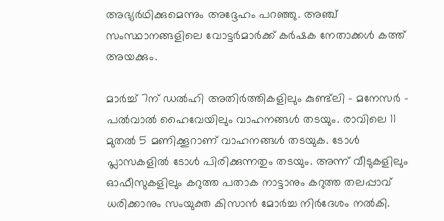അഭ്യര്‍ഥിക്കുമെന്നും അദ്ദേഹം പറഞ്ഞു. അഞ്ച് സംസ്ഥാനങ്ങളിലെ വോട്ടർമാർക്ക് കർഷക നേതാക്കൾ കത്ത് അയക്കും.

മാര്‍ച്ച് 7ന് ഡൽഹി അതിർത്തികളിലും കുണ്ട്‍ലി - മനേസർ - പൽവാൽ ഹൈവേയിലും വാഹനങ്ങള്‍ തടയും. രാവിലെ 11 മുതൽ 5 മണിക്കൂറാണ് വാഹനങ്ങൾ തടയുക. ടോൾ പ്ലാസകളിൽ ടോൾ പിരിക്കുന്നതും തടയും. അന്ന് വീടുകളിലും ഓഫീസുകളിലും കറുത്ത പതാക നാട്ടാനും കറുത്ത തലപ്പാവ് ധരിക്കാനും സംയുക്ത കിസാൻ മോർച്ച നിർദേശം നൽകി.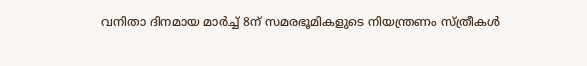വനിതാ ദിനമായ മാർച്ച് 8ന് സമരഭൂമികളുടെ നിയന്ത്രണം സ്ത്രീകള്‍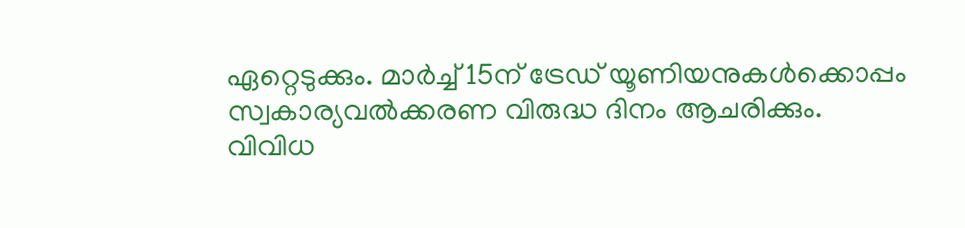ഏറ്റെടുക്കും. മാർച്ച് 15ന് ട്രേഡ് യൂണിയനുകൾക്കൊപ്പം സ്വകാര്യവൽക്കരണ വിരുദ്ധ ദിനം ആചരിക്കും. വിവിധ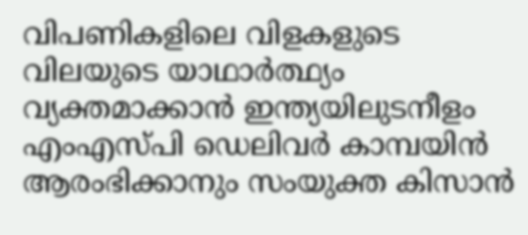വിപണികളിലെ വിളകളുടെ വിലയുടെ യാഥാർത്ഥ്യം വ്യക്തമാക്കാൻ ഇന്ത്യയിലുടനീളം എം‌എസ്‌പി ഡെലിവർ കാമ്പയിൻ ആരംഭിക്കാനും സംയുക്ത കിസാൻ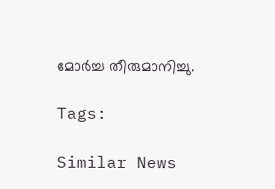മോർച്ച തീരുമാനിച്ചു.

Tags:

Similar News